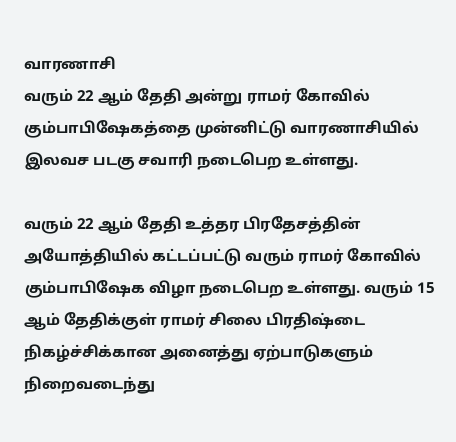வாரணாசி
வரும் 22 ஆம் தேதி அன்று ராமர் கோவில் கும்பாபிஷேகத்தை முன்னிட்டு வாரணாசியில் இலவச படகு சவாரி நடைபெற உள்ளது.

வரும் 22 ஆம் தேதி உத்தர பிரதேசத்தின் அயோத்தியில் கட்டப்பட்டு வரும் ராமர் கோவில் கும்பாபிஷேக விழா நடைபெற உள்ளது. வரும் 15 ஆம் தேதிக்குள் ராமர் சிலை பிரதிஷ்டை நிகழ்ச்சிக்கான அனைத்து ஏற்பாடுகளும் நிறைவடைந்து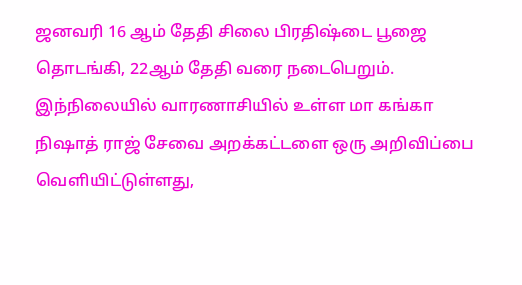ஜனவரி 16 ஆம் தேதி சிலை பிரதிஷ்டை பூஜை தொடங்கி, 22ஆம் தேதி வரை நடைபெறும்.
இந்நிலையில் வாரணாசியில் உள்ள மா கங்கா நிஷாத் ராஜ் சேவை அறக்கட்டளை ஒரு அறிவிப்பை வெளியிட்டுள்ளது,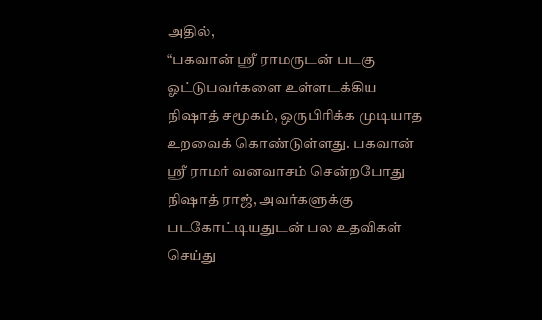அதில்,
“பகவான் ஸ்ரீ ராமருடன் படகு ஓட்டுபவர்களை உள்ளடக்கிய நிஷாத் சமூகம், ஒருபிரிக்க முடியாத உறவைக் கொண்டுள்ளது. பகவான் ஸ்ரீ ராமர் வனவாசம் சென்றபோது நிஷாத் ராஜ், அவர்களுக்கு படகோட்டியதுடன் பல உதவிகள் செய்து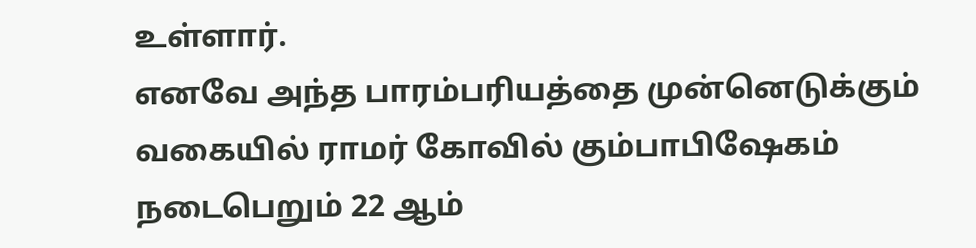உள்ளார்.
எனவே அந்த பாரம்பரியத்தை முன்னெடுக்கும் வகையில் ராமர் கோவில் கும்பாபிஷேகம் நடைபெறும் 22 ஆம்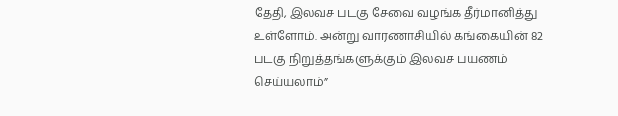தேதி, இலவச படகு சேவை வழங்க தீர்மானித்து உள்ளோம். அன்று வாரணாசியில் கங்கையின் 82 படகு நிறுத்தங்களுக்கும் இலவச பயணம் செய்யலாம்”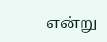என்று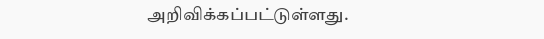அறிவிக்கப்பட்டுள்ளது.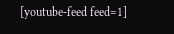[youtube-feed feed=1]